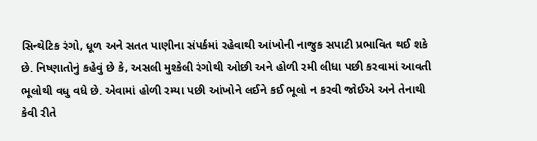સિન્થેટિક રંગો, ધૂળ અને સતત પાણીના સંપર્કમાં રહેવાથી આંખોની નાજુક સપાટી પ્રભાવિત થઈ શકે છે. નિષ્ણાતોનું કહેવું છે કે, અસલી મુશ્કેલી રંગોથી ઓછી અને હોળી રમી લીધા પછી કરવામાં આવતી ભૂલોથી વધુ વધે છે. એવામાં હોળી રમ્યા પછી આંખોને લઈને કઈ ભૂલો ન કરવી જોઈએ અને તેનાથી કેવી રીતે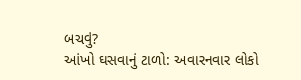બચવું?
આંખો ઘસવાનું ટાળો: અવારનવાર લોકો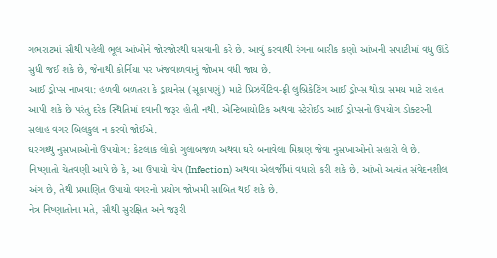ગભરાટમાં સૌથી પહેલી ભૂલ આંખોને જોરજોરથી ઘસવાની કરે છે. આવું કરવાથી રંગના બારીક કણો આંખની સપાટીમાં વધુ ઊંડે સુધી જઈ શકે છે, જેનાથી કોર્નિયા પર ખંજવાળવાનું જોખમ વધી જાય છે.
આઈ ડ્રોપ્સ નાખવા: હળવી બળતરા કે ડ્રાયનેસ (સૂકાપણું) માટે પ્રિઝર્વેટિવ-ફ્રી લુબ્રિકેટિંગ આઈ ડ્રોપ્સ થોડા સમય માટે રાહત આપી શકે છે પરંતુ દરેક સ્થિતિમાં દવાની જરૂર હોતી નથી. એન્ટિબાયોટિક અથવા સ્ટેરોઈડ આઈ ડ્રોપ્સનો ઉપયોગ ડોક્ટરની સલાહ વગર બિલકુલ ન કરવો જોઈએ.
ઘરગથ્થુ નુસખાઓનો ઉપયોગ: કેટલાક લોકો ગુલાબજળ અથવા ઘરે બનાવેલા મિશ્રણ જેવા નુસખાઓનો સહારો લે છે. નિષ્ણાતો ચેતવણી આપે છે કે, આ ઉપાયો ચેપ (Infection) અથવા એલર્જીમાં વધારો કરી શકે છે. આંખો અત્યંત સંવેદનશીલ અંગ છે, તેથી પ્રમાણિત ઉપાયો વગરનો પ્રયોગ જોખમી સાબિત થઈ શકે છે.
નેત્ર નિષ્ણાતોના મતે, સૌથી સુરક્ષિત અને જરૂરી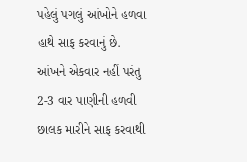પહેલું પગલું આંખોને હળવા હાથે સાફ કરવાનું છે. આંખને એકવાર નહીં પરંતુ 2-3 વાર પાણીની હળવી છાલક મારીને સાફ કરવાથી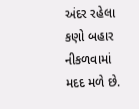અંદર રહેલા કણો બહાર નીકળવામાં મદદ મળે છે.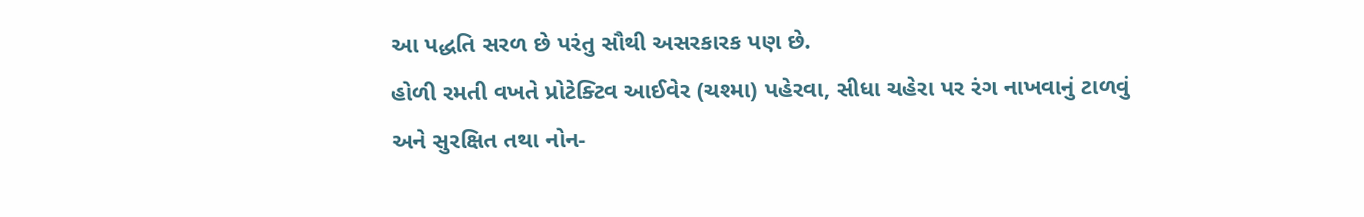આ પદ્ધતિ સરળ છે પરંતુ સૌથી અસરકારક પણ છે.
હોળી રમતી વખતે પ્રોટેક્ટિવ આઈવેર (ચશ્મા) પહેરવા, સીધા ચહેરા પર રંગ નાખવાનું ટાળવું અને સુરક્ષિત તથા નોન-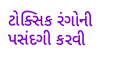ટોક્સિક રંગોની પસંદગી કરવી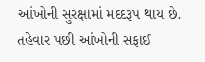આંખોની સુરક્ષામાં મદદરૂપ થાય છે. તહેવાર પછી આંખોની સફાઈ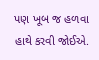પણ ખૂબ જ હળવા હાથે કરવી જોઈએ.